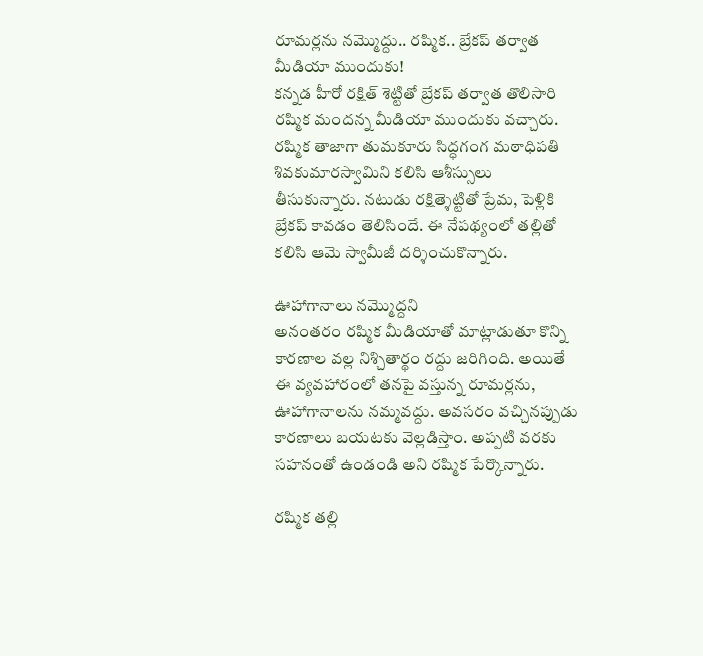రూమర్లను నమ్మొద్దు.. రష్మిక.. బ్రేకప్ తర్వాత మీడియా ముందుకు!
కన్నడ హీరో రక్షిత్ శెట్టితో బ్రేకప్ తర్వాత తొలిసారి రష్మిక మందన్న మీడియా ముందుకు వచ్చారు. రష్మిక తాజాగా తుమకూరు సిద్ధగంగ మఠాధిపతి శివకుమారస్వామిని కలిసి ఆశీస్సులు తీసుకున్నారు. నటుడు రక్షిత్శెట్టితో ప్రేమ, పెళ్లికి బ్రేకప్ కావడం తెలిసిందే. ఈ నేపథ్యంలో తల్లితో కలిసి ఆమె స్వామీజీ దర్శించుకొన్నారు.

ఊహాగానాలు నమ్మొద్దని
అనంతరం రష్మిక మీడియాతో మాట్లాడుతూ కొన్ని కారణాల వల్ల నిశ్చితార్థం రద్దు జరిగింది. అయితే ఈ వ్యవహారంలో తనపై వస్తున్న రూమర్లను, ఊహాగానాలను నమ్మవద్దు. అవసరం వచ్చినప్పుడు కారణాలు బయటకు వెల్లడిస్తాం. అప్పటి వరకు సహనంతో ఉండండి అని రష్మిక పేర్కొన్నారు.

రష్మిక తల్లి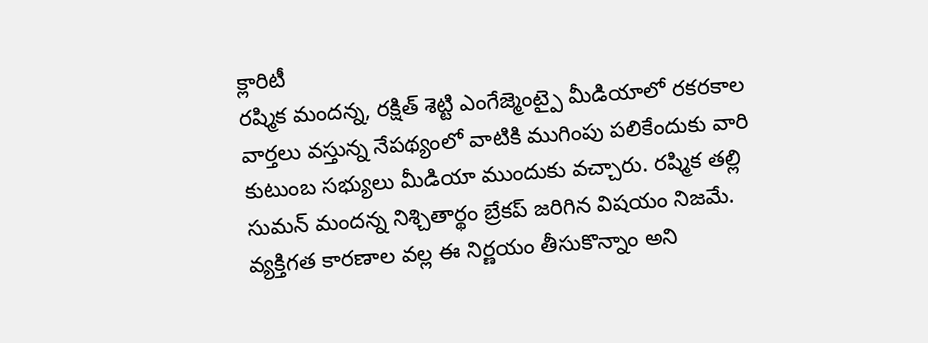క్లారిటీ
రష్మిక మందన్న, రక్షిత్ శెట్టి ఎంగేజ్మెంట్పై మీడియాలో రకరకాల వార్తలు వస్తున్న నేపథ్యంలో వాటికి ముగింపు పలికేందుకు వారి కుటుంబ సభ్యులు మీడియా ముందుకు వచ్చారు. రష్మిక తల్లి సుమన్ మందన్న నిశ్చితార్థం బ్రేకప్ జరిగిన విషయం నిజమే. వ్యక్తిగత కారణాల వల్ల ఈ నిర్ణయం తీసుకొన్నాం అని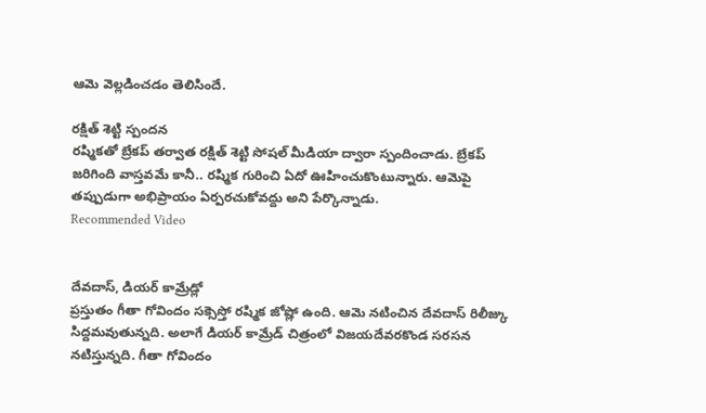ఆమె వెల్లడించడం తెలిసిందే.

రక్షిత్ శెట్టి స్పందన
రష్మికతో బ్రేకప్ తర్వాత రక్షిత్ శెట్టి సోషల్ మీడియా ద్వారా స్పందించాడు. బ్రేకప్ జరిగింది వాస్తవమే కానీ.. రష్మిక గురించి ఏదో ఊహించుకొంటున్నారు. ఆమెపై తప్పుడుగా అభిప్రాయం ఏర్పరచుకోవద్దు అని పేర్కొన్నాడు.
Recommended Video


దేవదాస్, డియర్ కామ్రేడ్లో
ప్రస్తుతం గీతా గోవిందం సక్సెస్తో రష్మిక జోష్లో ఉంది. ఆమె నటించిన దేవదాస్ రిలీజ్కు సిద్దమవుతున్నది. అలాగే డియర్ కామ్రేడ్ చిత్రంలో విజయదేవరకొండ సరసన నటిస్తున్నది. గీతా గోవిందం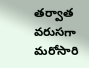తర్వాత వరుసగా మరోసారి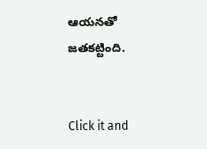ఆయనతో జతకట్టింది.


Click it and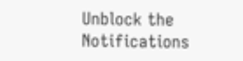Unblock the Notifications